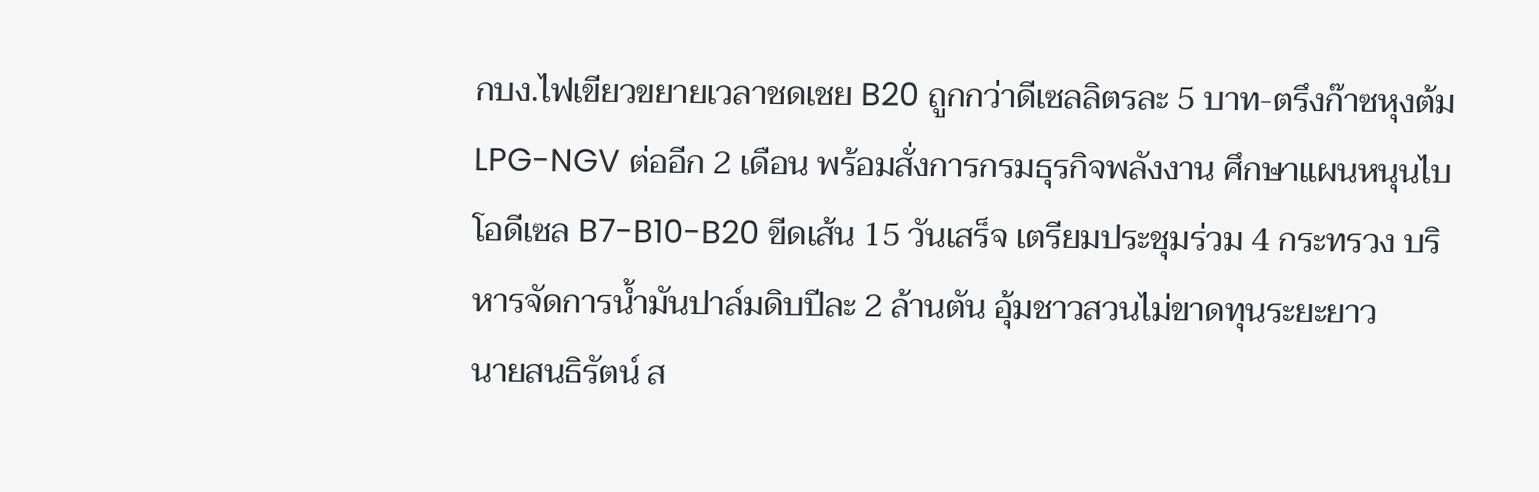กบง.ไฟเขียวขยายเวลาชดเชย B20 ถูกกว่าดีเซลลิตรละ 5 บาท-ตรึงก๊าซหุงต้ม LPG-NGV ต่ออีก 2 เดือน พร้อมสั่งการกรมธุรกิจพลังงาน ศึกษาแผนหนุนไบโอดีเซล B7-B10-B20 ขีดเส้น 15 วันเสร็จ เตรียมประชุมร่วม 4 กระทรวง บริหารจัดการน้ำมันปาล์มดิบปีละ 2 ล้านตัน อุ้มชาวสวนไม่ขาดทุนระยะยาว
นายสนธิรัตน์ ส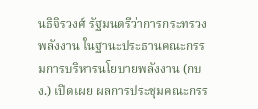นธิจิรวงศ์ รัฐมนตรีว่าการกระทรวงพลังงาน ในฐานะประธานคณะกรรมการบริหารนโยบายพลังงาน (กบง.) เปิดเผย ผลการประชุมคณะกรร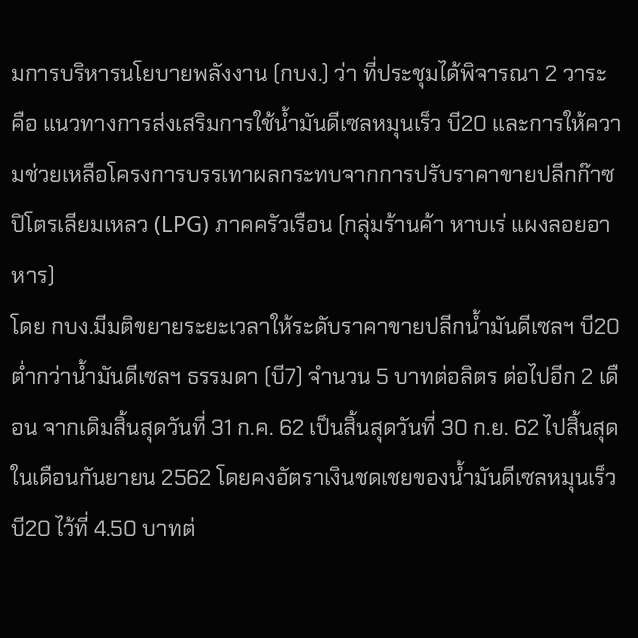มการบริหารนโยบายพลังงาน (กบง.) ว่า ที่ประชุมได้พิจารณา 2 วาระ คือ แนวทางการส่งเสริมการใช้น้ำมันดีเซลหมุนเร็ว บี20 และการให้ความช่วยเหลือโครงการบรรเทาผลกระทบจากการปรับราคาขายปลีกก๊าซปิโตรเลียมเหลว (LPG) ภาคครัวเรือน (กลุ่มร้านค้า หาบเร่ แผงลอยอาหาร)
โดย กบง.มีมติขยายระยะเวลาให้ระดับราคาขายปลีกน้ำมันดีเซลฯ บี20 ต่ำกว่าน้ำมันดีเซลฯ ธรรมดา (บี7) จำนวน 5 บาทต่อลิตร ต่อไปอีก 2 เดือน จากเดิมสิ้นสุดวันที่ 31 ก.ค. 62 เป็นสิ้นสุดวันที่ 30 ก.ย. 62 ไปสิ้นสุดในเดือนกันยายน 2562 โดยคงอัตราเงินชดเชยของน้ำมันดีเซลหมุนเร็ว บี20 ไว้ที่ 4.50 บาทต่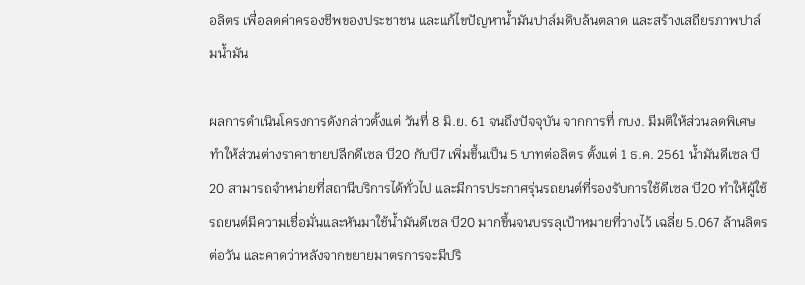อลิตร เพื่อลดค่าครองชีพของประชาชน และแก้ไขปัญหาน้ำมันปาล์มดิบล้นตลาด และสร้างเสถียรภาพปาล์มน้ำมัน

ผลการดำเนินโครงการดังกล่าวตั้งแต่ วันที่ 8 มิ.ย. 61 จนถึงปัจจุบัน จากการที่ กบง. มีมติให้ส่วนลดพิเศษ ทำให้ส่วนต่างราคาขายปลีกดีเซล บี20 กับบี7 เพิ่มขึ้นเป็น 5 บาทต่อลิตร ตั้งแต่ 1 ธ.ค. 2561 น้ำมันดีเซล บี 20 สามารถจำหน่ายที่สถานีบริการได้ทั่วไป และมีการประกาศรุ่นรถยนต์ที่รองรับการใช้ดีเซล บี20 ทำให้ผู้ใช้รถยนต์มีความเชื่อมั่นและหันมาใช้น้ำมันดีเซล บี20 มากขึ้นจนบรรลุเป้าหมายที่วางไว้ เฉลี่ย 5.067 ล้านลิตรต่อวัน และคาดว่าหลังจากขยายมาตรการจะมีปริ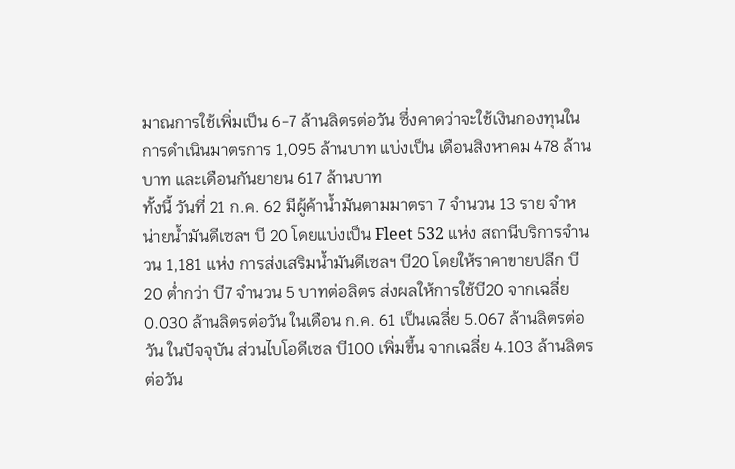มาณการใช้เพิ่มเป็น 6-7 ล้านลิตรต่อวัน ซึ่งคาดว่าจะใช้เงินกองทุนในการดำเนินมาตรการ 1,095 ล้านบาท แบ่งเป็น เดือนสิงหาคม 478 ล้านบาท และเดือนกันยายน 617 ล้านบาท
ทั้งนี้ วันที่ 21 ก.ค. 62 มีผู้ค้าน้ำมันตามมาตรา 7 จำนวน 13 ราย จำหน่ายน้ำมันดีเซลฯ บี 20 โดยแบ่งเป็น Fleet 532 แห่ง สถานีบริการจำนวน 1,181 แห่ง การส่งเสริมน้ำมันดีเซลฯ บี20 โดยให้ราคาขายปลีก บี20 ต่ำกว่า บี7 จำนวน 5 บาทต่อลิตร ส่งผลให้การใช้บี20 จากเฉลี่ย 0.030 ล้านลิตรต่อวัน ในเดือน ก.ค. 61 เป็นเฉลี่ย 5.067 ล้านลิตรต่อวัน ในปัจจุบัน ส่วนไบโอดีเซล บี100 เพิ่มขึ้น จากเฉลี่ย 4.103 ล้านลิตรต่อวัน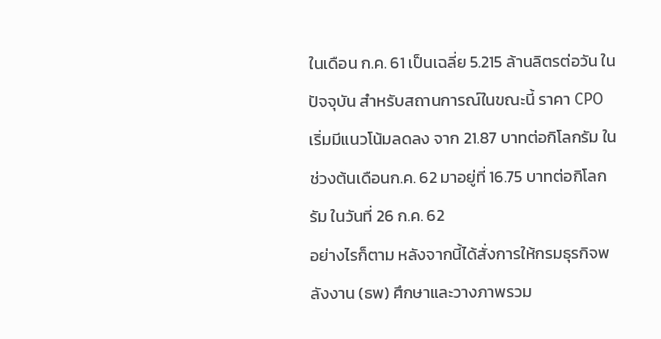ในเดือน ก.ค. 61 เป็นเฉลี่ย 5.215 ล้านลิตรต่อวัน ในปัจจุบัน สำหรับสถานการณ์ในขณะนี้ ราคา CPO เริ่มมีแนวโน้มลดลง จาก 21.87 บาทต่อกิโลกรัม ในช่วงต้นเดือนก.ค. 62 มาอยู่ที่ 16.75 บาทต่อกิโลกรัม ในวันที่ 26 ก.ค. 62
อย่างไรก็ตาม หลังจากนี้ได้สั่งการให้กรมธุรกิจพลังงาน (ธพ) ศึกษาและวางภาพรวม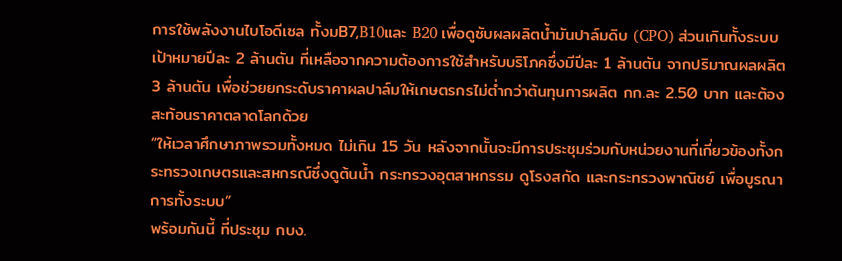การใช้พลังงานไบโอดีเซล ทั้งมB7,B10และ B20 เพื่อดูซับผลผลิตน้ำมันปาล์มดิบ (CPO) ส่วนเกินทั้งระบบ เป้าหมายปีละ 2 ล้านตัน ที่เหลือจากความต้องการใช้สำหรับบริโภคซึ่งมีปีละ 1 ล้านตัน จากปริมาณผลผลิต 3 ล้านตัน เพื่อช่วยยกระดับราคาผลปาล์มให้เกษตรกรไม่ต่ำกว่าต้นทุนการผลิต กก.ละ 2.50 บาท และต้องสะท้อนราคาตลาดโลกด้วย
“ให้เวลาศึกษาภาพรวมทั้งหมด ไม่เกิน 15 วัน หลังจากนั้นจะมีการประชุมร่วมกับหน่วยงานที่เกี่ยวข้องทั้งกระทรวงเกษตรและสหกรณ์ซึ่งดูต้นน้ำ กระทรวงอุตสาหกรรม ดูโรงสกัด และกระทรวงพาณิชย์ เพื่อบูรณาการทั้งระบบ”
พร้อมกันนี้ ที่ประชุม กบง.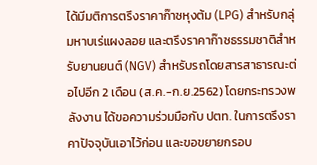ได้มีมติการตรึงราคาก๊าซหุงต้ม (LPG) สำหรับกลุ่มหาบเร่แผงลอย และตรึงราคาก๊าซธรรมชาติสำหรับยานยนต์ (NGV) สำหรับรถโดยสารสาธารณะต่อไปอีก 2 เดือน (ส.ค.-ก.ย.2562) โดยกระทรวงพลังงาน ได้ขอความร่วมมือกับ ปตท. ในการตรึงราคาปัจจุบันเอาไว้ก่อน และขอขยายกรอบ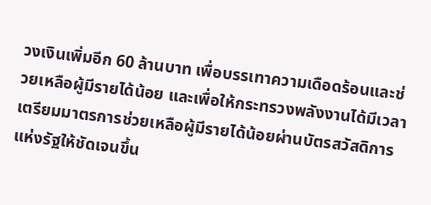วงเงินเพิ่มอีก 60 ล้านบาท เพื่อบรรเทาความเดือดร้อนและช่วยเหลือผู้มีรายได้น้อย และเพื่อให้กระทรวงพลังงานได้มีเวลาเตรียมมาตรการช่วยเหลือผู้มีรายได้น้อยผ่านบัตรสวัสดิการแห่งรัฐให้ชัดเจนขึ้น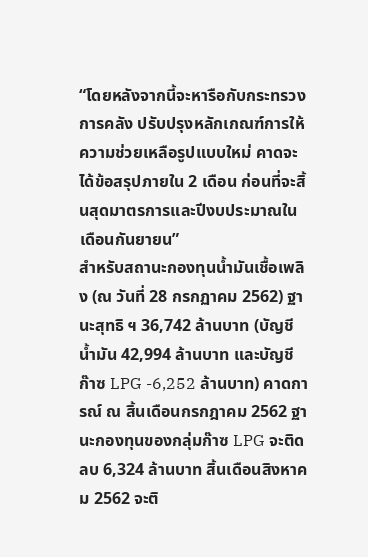“โดยหลังจากนี้จะหารือกับกระทรวงการคลัง ปรับปรุงหลักเกณฑ์การให้ความช่วยเหลือรูปแบบใหม่ คาดจะได้ข้อสรุปภายใน 2 เดือน ก่อนที่จะสิ้นสุดมาตรการและปีงบประมาณในเดือนกันยายน”
สำหรับสถานะกองทุนน้ำมันเชื้อเพลิง (ณ วันที่ 28 กรกฏาคม 2562) ฐานะสุทธิ ฯ 36,742 ล้านบาท (บัญชีน้ำมัน 42,994 ล้านบาท และบัญชี ก๊าซ LPG -6,252 ล้านบาท) คาดการณ์ ณ สิ้นเดือนกรกฎาคม 2562 ฐานะกองทุนของกลุ่มก๊าซ LPG จะติดลบ 6,324 ล้านบาท สิ้นเดือนสิงหาคม 2562 จะติ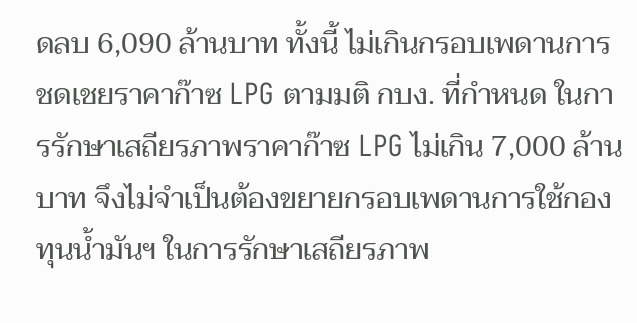ดลบ 6,090 ล้านบาท ทั้งนี้ ไม่เกินกรอบเพดานการชดเชยราคาก๊าซ LPG ตามมติ กบง. ที่กำหนด ในการรักษาเสถียรภาพราคาก๊าซ LPG ไม่เกิน 7,000 ล้านบาท จึงไม่จำเป็นต้องขยายกรอบเพดานการใช้กองทุนน้ำมันฯ ในการรักษาเสถียรภาพ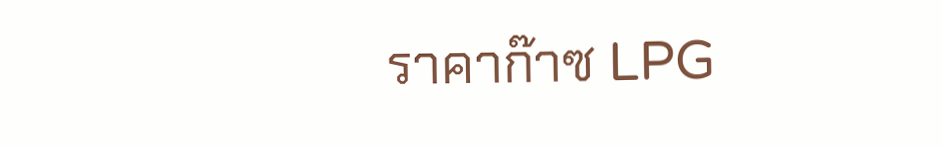ราคาก๊าซ LPG